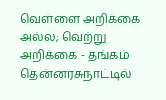வெள்ளை அறிக்கை அல்ல; வெற்று அறிக்கை - தங்கம் தென்னரசுநாட்டில்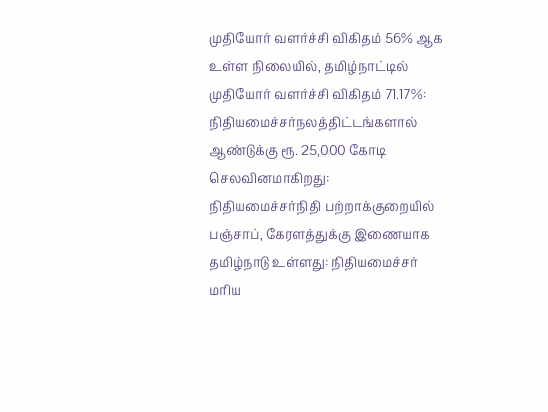முதியோர் வளர்ச்சி விகிதம் 56% ஆக உள்ள நிலையில், தமிழ்நாட்டில் முதியோர் வளர்ச்சி விகிதம் 71.17%: நிதியமைச்சர்நலத்திட்டங்களால் ஆண்டுக்கு ரூ. 25,000 கோடி செலவினமாகிறது: நிதியமைச்சர்நிதி பற்றாக்குறையில் பஞ்சாப், கேரளத்துக்கு இணையாக தமிழ்நாடு உள்ளது: நிதியமைச்சர் மரிய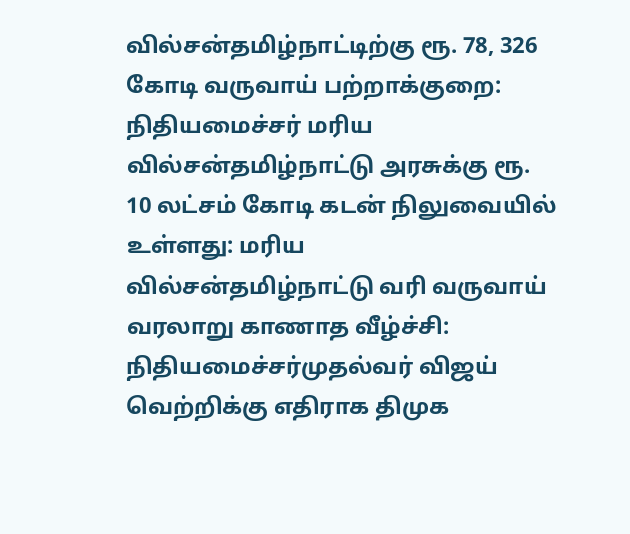வில்சன்தமிழ்நாட்டிற்கு ரூ. 78, 326 கோடி வருவாய் பற்றாக்குறை: நிதியமைச்சர் மரிய வில்சன்தமிழ்நாட்டு அரசுக்கு ரூ. 10 லட்சம் கோடி கடன் நிலுவையில் உள்ளது: மரிய வில்சன்தமிழ்நாட்டு வரி வருவாய் வரலாறு காணாத வீழ்ச்சி: நிதியமைச்சர்முதல்வர் விஜய் வெற்றிக்கு எதிராக திமுக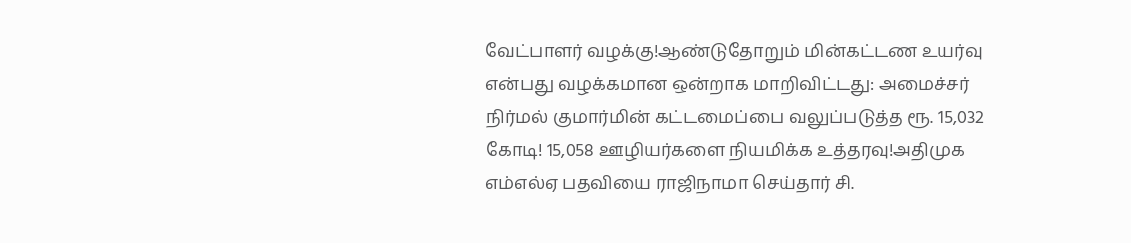வேட்பாளர் வழக்கு!ஆண்டுதோறும் மின்கட்டண உயர்வு என்பது வழக்கமான ஒன்றாக மாறிவிட்டது: அமைச்சர் நிர்மல் குமார்மின் கட்டமைப்பை வலுப்படுத்த ரூ. 15,032 கோடி! 15,058 ஊழியர்களை நியமிக்க உத்தரவு!அதிமுக எம்எல்ஏ பதவியை ராஜிநாமா செய்தார் சி.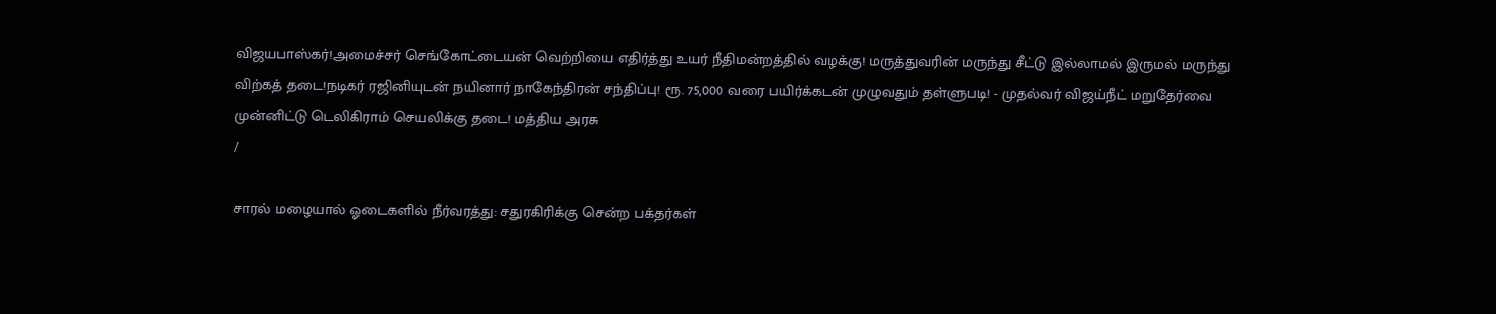விஜயபாஸ்கர்!அமைச்சர் செங்கோட்டையன் வெற்றியை எதிர்த்து உயர் நீதிமன்றத்தில் வழக்கு! மருத்துவரின் மருந்து சீட்டு இல்லாமல் இருமல் மருந்து விற்கத் தடை!நடிகர் ரஜினியுடன் நயினார் நாகேந்திரன் சந்திப்பு! ரூ. 75,000 வரை பயிர்க்கடன் முழுவதும் தள்ளுபடி! - முதல்வர் விஜய்நீட் மறுதேர்வை முன்னிட்டு டெலிகிராம் செயலிக்கு தடை! மத்திய அரசு
/

சாரல் மழையால் ஓடைகளில் நீர்வரத்து: சதுரகிரிக்கு சென்ற பக்தர்கள்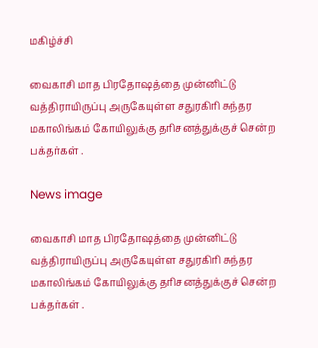மகிழ்ச்சி

வைகாசி மாத பிரதோஷத்தை முன்னிட்டு வத்திராயிருப்பு அருகேயுள்ள சதுரகிரி சுந்தர மகாலிங்கம் கோயிலுக்கு தரிசனத்துக்குச் சென்ற பக்தர்கள் .

News image

வைகாசி மாத பிரதோஷத்தை முன்னிட்டு வத்திராயிருப்பு அருகேயுள்ள சதுரகிரி சுந்தர மகாலிங்கம் கோயிலுக்கு தரிசனத்துக்குச் சென்ற பக்தர்கள் .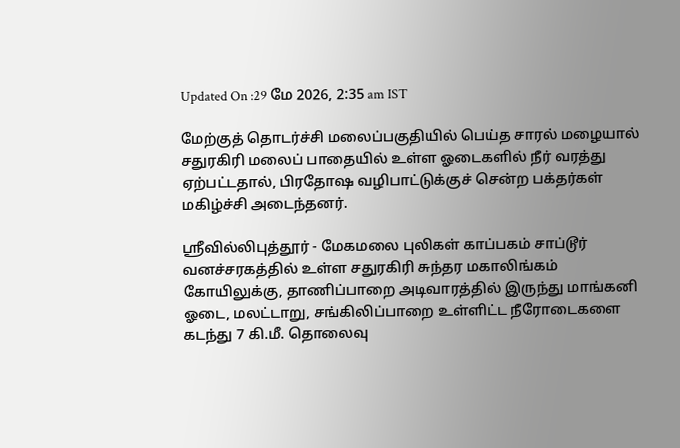Updated On :29 மே 2026, 2:35 am IST

மேற்குத் தொடர்ச்சி மலைப்பகுதியில் பெய்த சாரல் மழையால் சதுரகிரி மலைப் பாதையில் உள்ள ஓடைகளில் நீர் வரத்து ஏற்பட்டதால், பிரதோஷ வழிபாட்டுக்குச் சென்ற பக்தர்கள் மகிழ்ச்சி அடைந்தனர்.

ஸ்ரீவில்லிபுத்தூர் - மேகமலை புலிகள் காப்பகம் சாப்டூர் வனச்சரகத்தில் உள்ள சதுரகிரி சுந்தர மகாலிங்கம் கோயிலுக்கு, தாணிப்பாறை அடிவாரத்தில் இருந்து மாங்கனி ஓடை, மலட்டாறு, சங்கிலிப்பாறை உள்ளிட்ட நீரோடைகளை கடந்து 7 கி.மீ. தொலைவு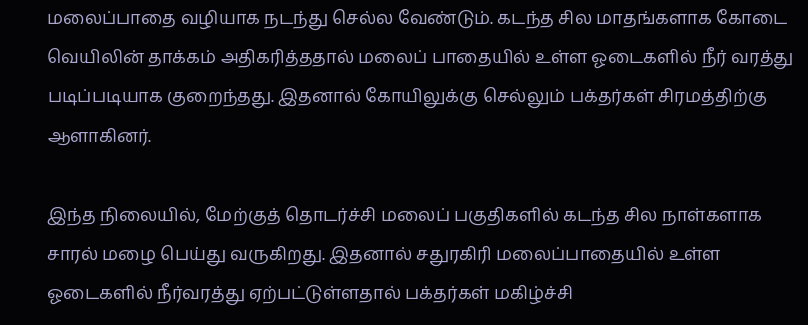மலைப்பாதை வழியாக நடந்து செல்ல வேண்டும். கடந்த சில மாதங்களாக கோடை வெயிலின் தாக்கம் அதிகரித்ததால் மலைப் பாதையில் உள்ள ஓடைகளில் நீர் வரத்து படிப்படியாக குறைந்தது. இதனால் கோயிலுக்கு செல்லும் பக்தர்கள் சிரமத்திற்கு ஆளாகினர்.

இந்த நிலையில், மேற்குத் தொடர்ச்சி மலைப் பகுதிகளில் கடந்த சில நாள்களாக சாரல் மழை பெய்து வருகிறது. இதனால் சதுரகிரி மலைப்பாதையில் உள்ள ஓடைகளில் நீர்வரத்து ஏற்பட்டுள்ளதால் பக்தர்கள் மகிழ்ச்சி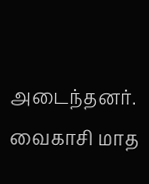அடைந்தனர். வைகாசி மாத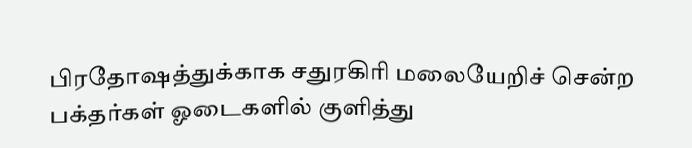பிரதோஷத்துக்காக சதுரகிரி மலையேறிச் சென்ற பக்தர்கள் ஓடைகளில் குளித்து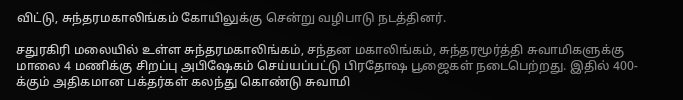விட்டு, சுந்தரமகாலிங்கம் கோயிலுக்கு சென்று வழிபாடு நடத்தினர்.

சதுரகிரி மலையில் உள்ள சுந்தரமகாலிங்கம், சந்தன மகாலிங்கம், சுந்தரமூர்த்தி சுவாமிகளுக்கு மாலை 4 மணிக்கு சிறப்பு அபிஷேகம் செய்யப்பட்டு பிரதோஷ பூஜைகள் நடைபெற்றது. இதில் 400- க்கும் அதிகமான பக்தர்கள் கலந்து கொண்டு சுவாமி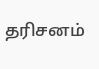தரிசனம்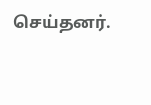செய்தனர்.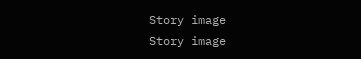Story image
Story image